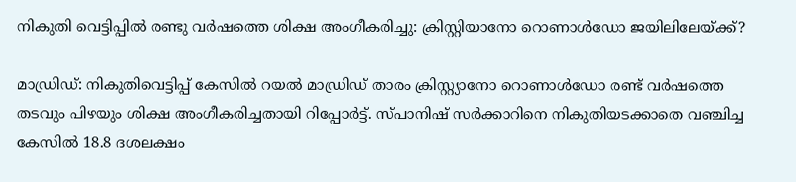നികുതി വെട്ടിപ്പില്‍ രണ്ടു വര്‍ഷത്തെ ശിക്ഷ അംഗീകരിച്ചു: ക്രിസ്റ്റിയാനോ റൊണാള്‍ഡോ ജയിലിലേയ്ക്ക്?

മാഡ്രിഡ്: നികുതിവെട്ടിപ്പ് കേസില്‍ റയല്‍ മാഡ്രിഡ് താരം ക്രിസ്റ്റ്യാനോ റൊണാള്‍ഡോ രണ്ട് വര്‍ഷത്തെ തടവും പിഴയും ശിക്ഷ അംഗീകരിച്ചതായി റിപ്പോര്‍ട്ട്. സ്പാനിഷ് സര്‍ക്കാറിനെ നികുതിയടക്കാതെ വഞ്ചിച്ച കേസില്‍ 18.8 ദശലക്ഷം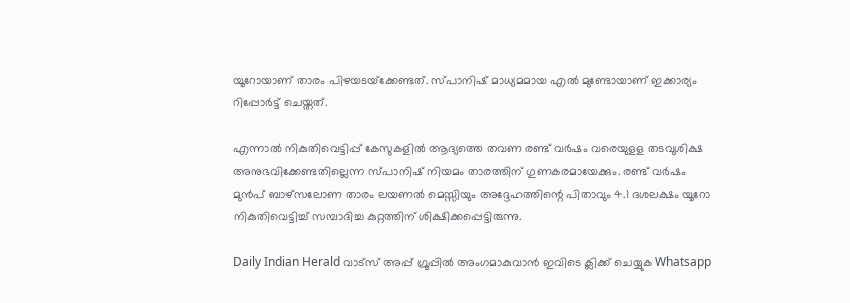യൂറോയാണ് താരം പിഴയടയ്‌ക്കേണ്ടത്. സ്പാനിഷ് മാധ്യമമായ എല്‍ മുണ്ടോയാണ് ഇക്കാര്യം റിപ്പോര്‍ട്ട് ചെയ്തത്.

എന്നാല്‍ നികുതിവെട്ടിപ്പ് കേസുകളില്‍ ആദ്യത്തെ തവണ രണ്ട് വര്‍ഷം വരെയുളള തടവുശിക്ഷ അനുഭവിക്കേണ്ടതില്ലെന്ന സ്പാനിഷ് നിയമം താരത്തിന് ഗുണകരമായേക്കും. രണ്ട് വര്‍ഷം മുന്‍പ് ബാഴ്സലോണ താരം ലയണല്‍ മെസ്സിയും അദ്ദേഹത്തിന്റെ പിതാവും 4.1 ദശലക്ഷം യൂറോ നികുതിവെട്ടിച്ച് സമ്പാദിച്ച കുറ്റത്തിന് ശിക്ഷിക്കപ്പെട്ടിരുന്നു.

Daily Indian Herald വാട്സ് അപ്പ് ഗ്രൂപ്പിൽ അംഗമാകുവാൻ ഇവിടെ ക്ലിക്ക് ചെയ്യുക Whatsapp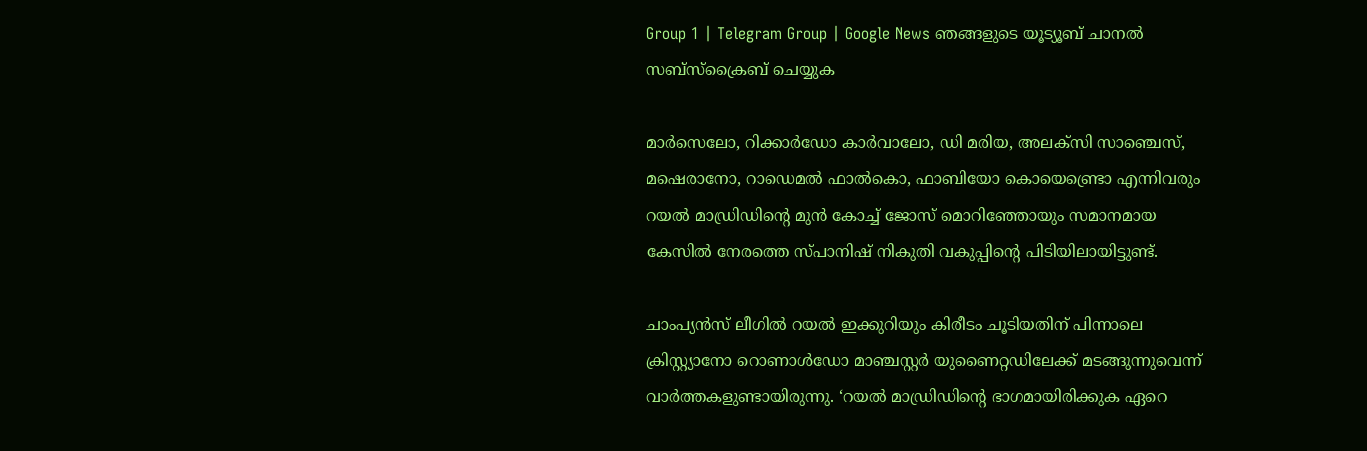Group 1 | Telegram Group | Google News ഞങ്ങളുടെ യൂട്യൂബ് ചാനൽ സബ്സ്ക്രൈബ് ചെയ്യുക

മാര്‍സെലോ, റിക്കാര്‍ഡോ കാര്‍വാലോ, ഡി മരിയ, അലക്‌സി സാഞ്ചെസ്, മഷെരാനോ, റാഡെമല്‍ ഫാല്‍കൊ, ഫാബിയോ കൊയെണ്ട്രൊ എന്നിവരും റയല്‍ മാഡ്രിഡിന്റെ മുന്‍ കോച്ച് ജോസ് മൊറിഞ്ഞോയും സമാനമായ കേസില്‍ നേരത്തെ സ്പാനിഷ് നികുതി വകുപ്പിന്റെ പിടിയിലായിട്ടുണ്ട്.

ചാംപ്യന്‍സ് ലീഗില്‍ റയല്‍ ഇക്കുറിയും കിരീടം ചൂടിയതിന് പിന്നാലെ ക്രിസ്റ്റ്യാനോ റൊണാള്‍ഡോ മാഞ്ചസ്റ്റര്‍ യുണൈറ്റഡിലേക്ക് മടങ്ങുന്നുവെന്ന് വാര്‍ത്തകളുണ്ടായിരുന്നു. ‘റയല്‍ മാഡ്രിഡിന്റെ ഭാഗമായിരിക്കുക ഏറെ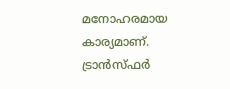മനോഹരമായ കാര്യമാണ്. ട്രാന്‍സ്ഫര്‍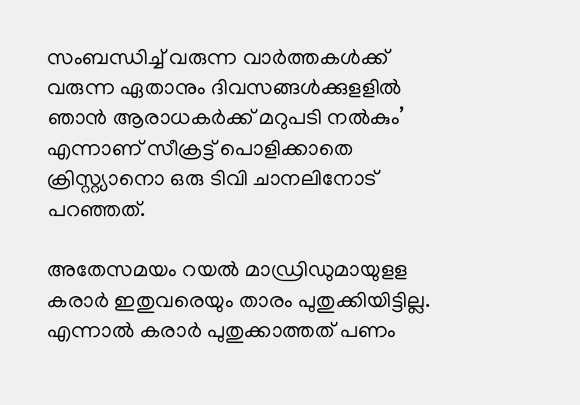സംബന്ധിച്ച് വരുന്ന വാര്‍ത്തകള്‍ക്ക് വരുന്ന ഏതാനും ദിവസങ്ങള്‍ക്കുളളില്‍ ഞാന്‍ ആരാധകര്‍ക്ക് മറുപടി നല്‍കും’ എന്നാണ് സീക്രട്ട് പൊളിക്കാതെ ക്രിസ്റ്റ്യാനൊ ഒരു ടിവി ചാനലിനോട് പറഞ്ഞത്.

അതേസമയം റയല്‍ മാഡ്രിഡുമായുളള കരാര്‍ ഇതുവരെയും താരം പുതുക്കിയിട്ടില്ല. എന്നാല്‍ കരാര്‍ പുതുക്കാത്തത് പണം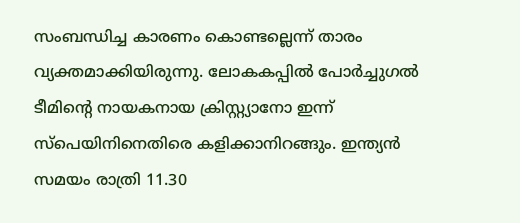സംബന്ധിച്ച കാരണം കൊണ്ടല്ലെന്ന് താരം വ്യക്തമാക്കിയിരുന്നു. ലോകകപ്പില്‍ പോര്‍ച്ചുഗല്‍ ടീമിന്റെ നായകനായ ക്രിസ്റ്റ്യാനോ ഇന്ന് സ്‌പെയിനിനെതിരെ കളിക്കാനിറങ്ങും. ഇന്ത്യന്‍ സമയം രാത്രി 11.30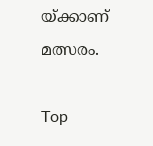യ്ക്കാണ് മത്സരം.

Top